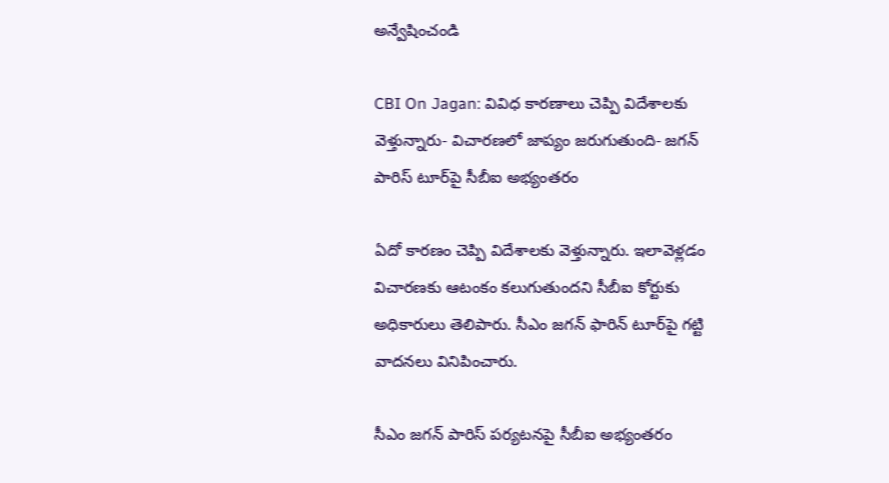అన్వేషించండి

CBI On Jagan: వివిధ కారణాలు చెప్పి విదేశాలకు వెళ్తున్నారు- విచారణలో జాప్యం జరుగుతుంది- జగన్ పారిస్‌ టూర్‌పై సీబీఐ అభ్యంతరం

ఏదో కారణం చెప్పి విదేశాలకు వెళ్తున్నారు. ఇలావెళ్లడం విచారణకు ఆటంకం కలుగుతుందని సీబీఐ కోర్టుకు అధికారులు తెలిపారు. సీఎం జగన్ ఫారిన్ టూర్‌పై గట్టి వాదనలు వినిపించారు.

సీఎం జగన్ పారిస్‌ పర్యటనపై సీబీఐ అభ్యంతరం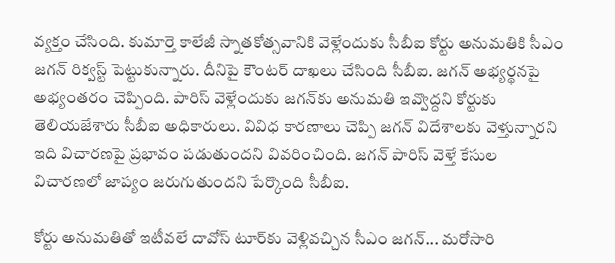వ్యక్తం చేసింది. కుమార్తె కాలేజీ స్నాతకోత్సవానికి వెళ్లేందుకు సీబీఐ కోర్టు అనుమతికి సీఎం జగన్ రిక్వస్ట్ పెట్టుకున్నారు. దీనిపై కౌంటర్ దాఖలు చేసింది సీబీఐ. జగన్‌ అభ్యర్థనపై అభ్యంతరం చెప్పింది. పారిస్ వెళ్లేందుకు జగన్‌కు అనుమతి ఇవ్వొద్దని కోర్టుకు తెలియజేశారు సీబీఐ అధికారులు. వివిధ కారణాలు చెప్పి జగన్‌ విదేశాలకు వెళ్తున్నారని ఇది విచారణపై ప్రభావం పడుతుందని వివరించింది. జగన్ పారిస్‌ వెళ్తే కేసుల విచారణలో జాప్యం జరుగుతుందని పేర్కొంది సీబీఐ.

కోర్టు అనుమతితో ఇటీవలే దావోస్ టూర్‌కు వెళ్లివచ్చిన సీఎం జగన్... మరోసారి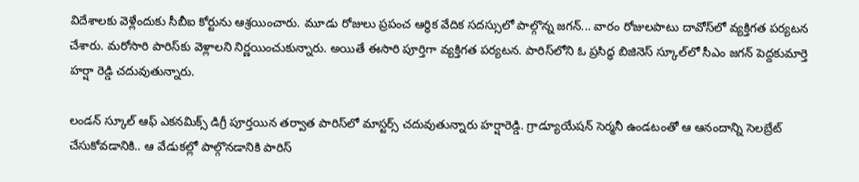విదేశాలకు వెళ్లేందుకు సీబీఐ కోర్టును ఆశ్రయించారు. మూడు రోజులు ప్రపంచ ఆర్థిక వేదిక సదస్సులో పాల్గొన్న జగన్... వారం రోజులపాటు దావోస్‌లో వ్యక్తిగత పర్యటన చేశారు. మరోసారి పారిస్‌కు వెళ్లాలని నిర్ణయించుకున్నారు. అయితే ఈసారి పూర్తిగా వ్యక్తిగత పర్యటన. పారిస్‌లోని ఓ ప్రసిద్ధ బిజినెస్‌ స్కూల్‌లో సీఎం జగన్ పెద్దకుమార్తె హర్షా రెడ్డి చదువుతున్నారు.

లండన్ స్కూల్ ఆఫ్ ఎకనమిక్స్ డిగ్రీ పూర్తయిన తర్వాత పారిస్‌లో మాస్టర్స్ చదువుతున్నారు హర్షారెడ్డి. గ్రాడ్యూయేషన్ సెర్మనీ ఉండటంతో ఆ ఆనందాన్ని సెలబ్రేట్ చేసుకోవడానికి.. ఆ వేడుకల్లో పాల్గొనడానికి పారిస్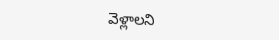వెళ్లాలని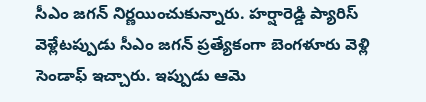సీఎం జగన్ నిర్ణయించుకున్నారు. హర్షారెడ్డి ప్యారిస్ వెళ్లేటప్పుడు సీఎం జగన్ ప్రత్యేకంగా బెంగళూరు వెళ్లి సెండాఫ్ ఇచ్చారు. ఇప్పుడు ఆమె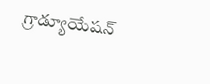గ్రాడ్యూయేషన్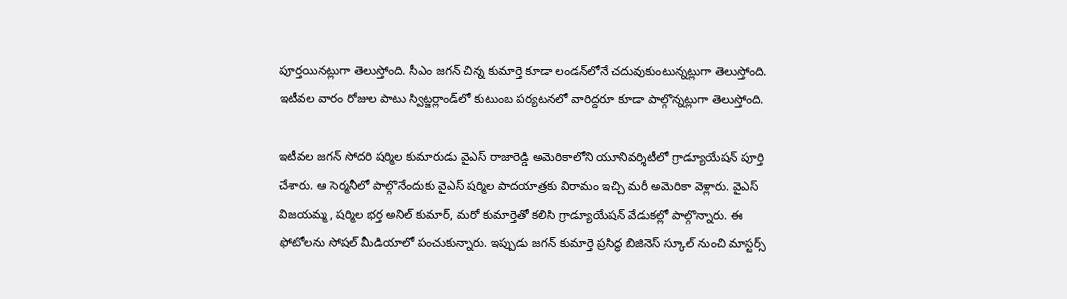పూర్తయినట్లుగా తెలుస్తోంది. సీఎం జగన్ చిన్న కుమార్తె కూడా లండన్‌లోనే చదువుకుంటున్నట్లుగా తెలుస్తోంది. ఇటీవల వారం రోజుల పాటు స్విట్జర్లాండ్‌లో కుటుంబ పర్యటనలో వారిద్దరూ కూడా పాల్గొన్నట్లుగా తెలుస్తోంది.

ఇటీవల జగన్ సోదరి షర్మిల కుమారుడు వైఎస్ రాజారెడ్డి అమెరికాలోని యూనివర్శిటీలో గ్రాడ్యూయేషన్ పూర్తి చేశారు. ఆ సెర్మనీలో పాల్గొనేందుకు వైఎస్ షర్మిల పాదయాత్రకు విరామం ఇచ్చి మరీ అమెరికా వెళ్లారు. వైఎస్ విజయమ్మ, షర్మిల భర్త అనిల్ కుమార్, మరో కుమార్తెతో కలిసి గ్రాడ్యూయేషన్ వేడుకల్లో పాల్గొన్నారు. ఈ ఫోటోలను సోషల్ మీడియాలో పంచుకున్నారు. ఇప్పుడు జగన్ కుమార్తె ప్రసిద్ధ బిజినెస్ స్కూల్ నుంచి మాస్టర్స్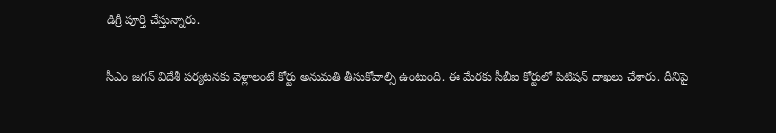డిగ్రీ పూర్తి చేస్తున్నారు.

సీఎం జగన్ విదేశీ పర్యటనకు వెళ్లాలంటే కోర్టు అనుమతి తీసుకోవాల్సి ఉంటుంది. ఈ మేరకు సీబీఐ కోర్టులో పిటిషన్ దాఖలు చేశారు. దీనిపై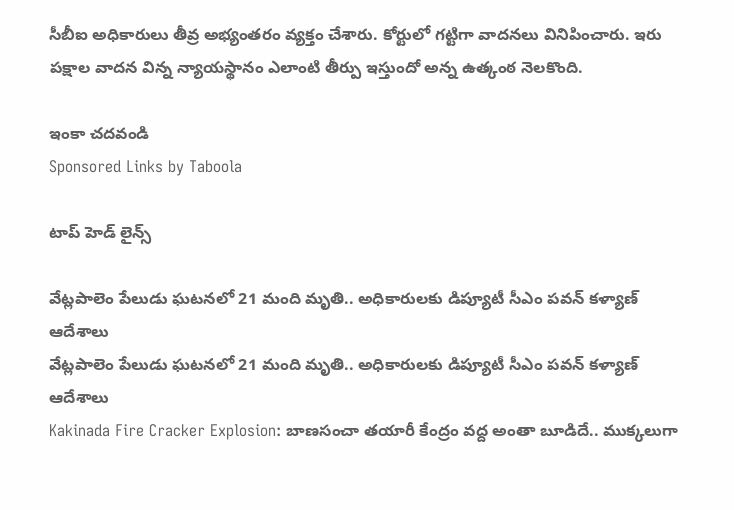సీబీఐ అధికారులు తీవ్ర అభ్యంతరం వ్యక్తం చేశారు. కోర్టులో గట్టిగా వాదనలు వినిపించారు. ఇరు పక్షాల వాదన విన్న న్యాయస్థానం ఎలాంటి తీర్పు ఇస్తుందో అన్న ఉత్కంఠ నెలకొంది.

ఇంకా చదవండి
Sponsored Links by Taboola

టాప్ హెడ్ లైన్స్

వేట్లపాలెం పేలుడు ఘటనలో 21 మంది మృతి.. అధికారులకు డిప్యూటీ సీఎం పవన్ కళ్యాణ్ ఆదేశాలు
వేట్లపాలెం పేలుడు ఘటనలో 21 మంది మృతి.. అధికారులకు డిప్యూటీ సీఎం పవన్ కళ్యాణ్ ఆదేశాలు
Kakinada Fire Cracker Explosion: బాణసంచా తయారీ కేంద్రం వద్ద అంతా బూడిదే.. ముక్కలుగా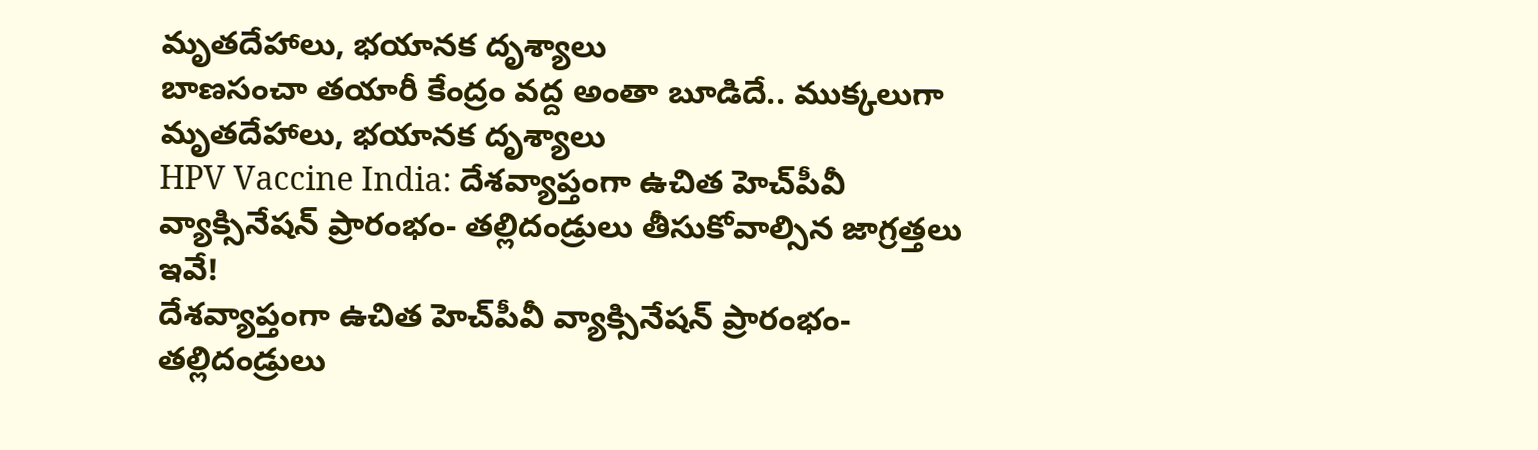మృతదేహాలు, భయానక దృశ్యాలు
బాణసంచా తయారీ కేంద్రం వద్ద అంతా బూడిదే.. ముక్కలుగా మృతదేహాలు, భయానక దృశ్యాలు
HPV Vaccine India: దేశవ్యాప్తంగా ఉచిత హెచ్‌పీవీ వ్యాక్సినేషన్ ప్రారంభం- తల్లిదండ్రులు తీసుకోవాల్సిన జాగ్రత్తలు ఇవే!
దేశవ్యాప్తంగా ఉచిత హెచ్‌పీవీ వ్యాక్సినేషన్ ప్రారంభం- తల్లిదండ్రులు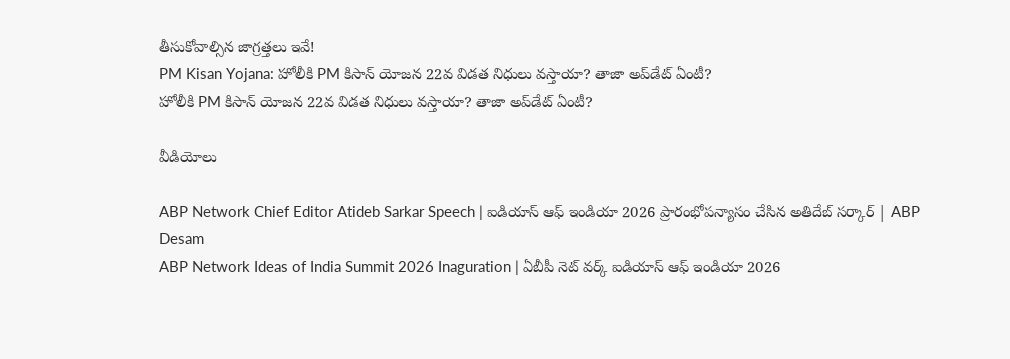తీసుకోవాల్సిన జాగ్రత్తలు ఇవే!
PM Kisan Yojana: హోలీకి PM కిసాన్ యోజన 22వ విడత నిధులు వస్తాయా? తాజా అప్‌డేట్ ఏంటీ?
హోలీకి PM కిసాన్ యోజన 22వ విడత నిధులు వస్తాయా? తాజా అప్‌డేట్ ఏంటీ?

వీడియోలు

ABP Network Chief Editor Atideb Sarkar Speech | ఐడియాస్ ఆఫ్ ఇండియా 2026 ప్రారంభోపన్యాసం చేసిన అతిదేబ్ సర్కార్ | ABP Desam
ABP Network Ideas of India Summit 2026 Inaguration | ఏబీపీ నెట్ వర్క్ ఐడియాస్ ఆఫ్ ఇండియా 2026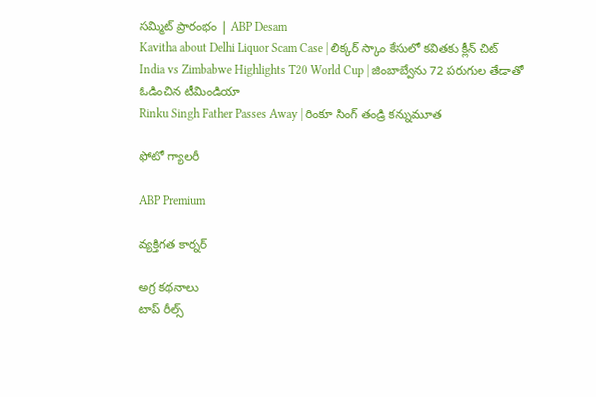సమ్మిట్ ప్రారంభం | ABP Desam
Kavitha about Delhi Liquor Scam Case | లిక్కర్ స్కాం కేసులో కవితకు క్లీన్ చిట్
India vs Zimbabwe Highlights T20 World Cup | జింబాబ్వేను 72 పరుగుల తేడాతో ఓడించిన టీమిండియా
Rinku Singh Father Passes Away | రింకూ సింగ్ తండ్రి కన్నుమూత

ఫోటో గ్యాలరీ

ABP Premium

వ్యక్తిగత కార్నర్

అగ్ర కథనాలు
టాప్ రీల్స్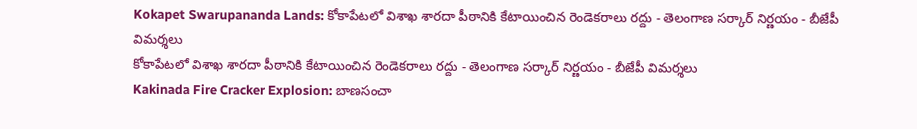Kokapet Swarupananda Lands: కోకాపేటలో విశాఖ శారదా పీఠానికి కేటాయించిన రెండెకరాలు రద్దు - తెలంగాణ సర్కార్ నిర్ణయం - బీజేపీ విమర్శలు
కోకాపేటలో విశాఖ శారదా పీఠానికి కేటాయించిన రెండెకరాలు రద్దు - తెలంగాణ సర్కార్ నిర్ణయం - బీజేపీ విమర్శలు
Kakinada Fire Cracker Explosion: బాణసంచా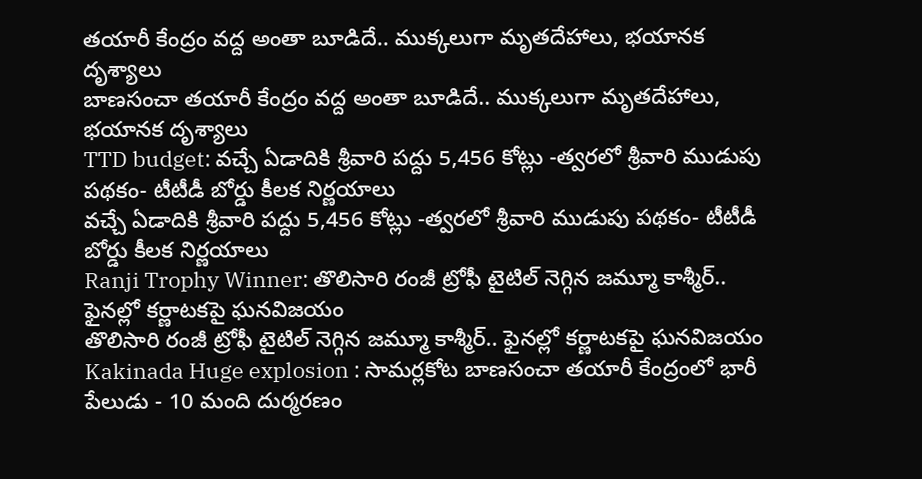తయారీ కేంద్రం వద్ద అంతా బూడిదే.. ముక్కలుగా మృతదేహాలు, భయానక దృశ్యాలు
బాణసంచా తయారీ కేంద్రం వద్ద అంతా బూడిదే.. ముక్కలుగా మృతదేహాలు, భయానక దృశ్యాలు
TTD budget: వచ్చే ఏడాదికి శ్రీవారి పద్దు 5,456 కోట్లు -త్వరలో శ్రీవారి ముడుపు పథకం- టీటీడీ బోర్డు కీలక నిర్ణయాలు
వచ్చే ఏడాదికి శ్రీవారి పద్దు 5,456 కోట్లు -త్వరలో శ్రీవారి ముడుపు పథకం- టీటీడీ బోర్డు కీలక నిర్ణయాలు
Ranji Trophy Winner: తొలిసారి రంజీ ట్రోఫీ టైటిల్‌ నెగ్గిన జమ్మూ కాశ్మీర్.. ఫైనల్లో కర్ణాటకపై ఘనవిజయం
తొలిసారి రంజీ ట్రోఫీ టైటిల్‌ నెగ్గిన జమ్మూ కాశ్మీర్.. ఫైనల్లో కర్ణాటకపై ఘనవిజయం
Kakinada Huge explosion : సామర్లకోట బాణసంచా తయారీ కేంద్రంలో భారీ పేలుడు - 10 మంది దుర్మరణం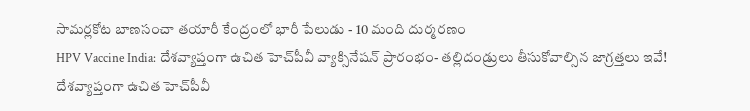సామర్లకోట బాణసంచా తయారీ కేంద్రంలో భారీ పేలుడు - 10 మంది దుర్మరణం
HPV Vaccine India: దేశవ్యాప్తంగా ఉచిత హెచ్‌పీవీ వ్యాక్సినేషన్ ప్రారంభం- తల్లిదండ్రులు తీసుకోవాల్సిన జాగ్రత్తలు ఇవే!
దేశవ్యాప్తంగా ఉచిత హెచ్‌పీవీ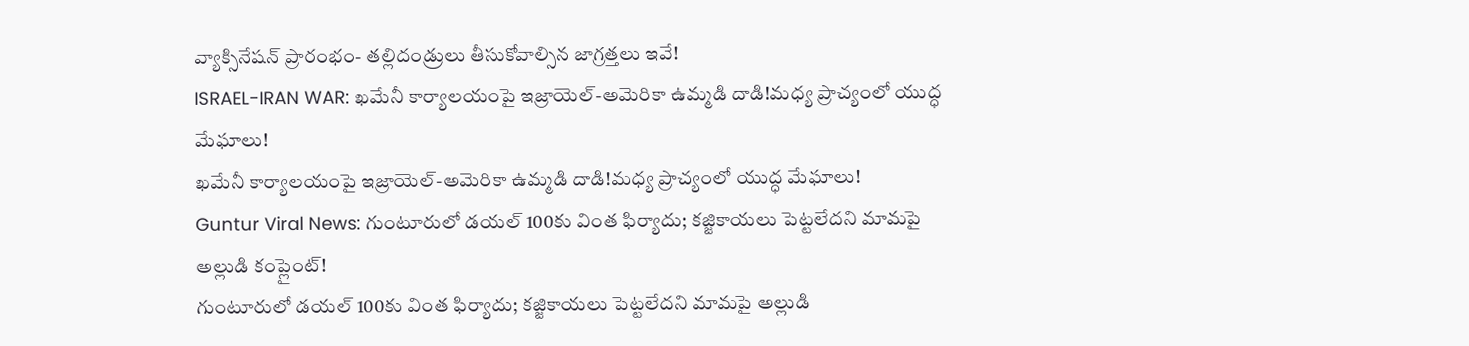వ్యాక్సినేషన్ ప్రారంభం- తల్లిదండ్రులు తీసుకోవాల్సిన జాగ్రత్తలు ఇవే!
ISRAEL-IRAN WAR: ఖమేనీ కార్యాలయంపై ఇజ్రాయెల్‌-అమెరికా ఉమ్మడి దాడి!మధ్య ప్రాచ్యంలో యుద్ధ మేఘాలు!
ఖమేనీ కార్యాలయంపై ఇజ్రాయెల్‌-అమెరికా ఉమ్మడి దాడి!మధ్య ప్రాచ్యంలో యుద్ధ మేఘాలు!
Guntur Viral News: గుంటూరులో డయల్‌ 100కు వింత ఫిర్యాదు; కజ్జికాయలు పెట్టలేదని మామపై అల్లుడి కంప్లైంట్‌!
గుంటూరులో డయల్‌ 100కు వింత ఫిర్యాదు; కజ్జికాయలు పెట్టలేదని మామపై అల్లుడి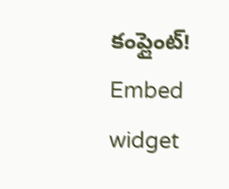కంప్లైంట్‌!
Embed widget